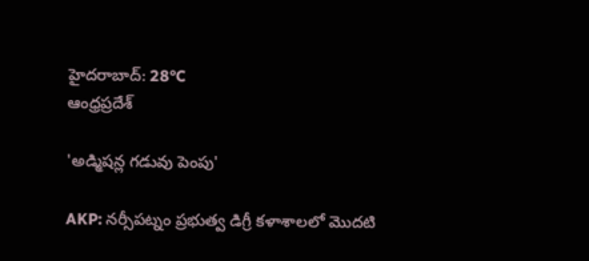హైదరాబాద్: 28°C
ఆంధ్రప్రదేశ్

'అడ్మిషన్ల గడువు పెంపు'

AKP: నర్సీపట్నం ప్రభుత్వ డిగ్రీ కళాశాలలో మొదటి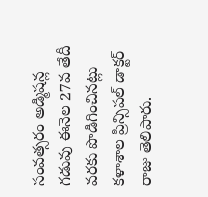సంవత్సరం అడ్మిషన్ల గడువు ఈనెల 27వ తేదీ వరకు పొడిగించినట్లు కళాశాల ప్రిన్సిపల్ డాక్టర్ రాజు తెలిపారు.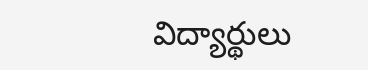విద్యార్థులు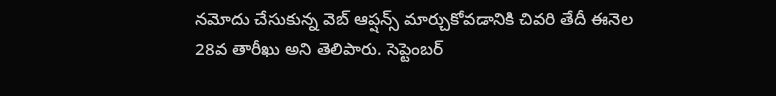నమోదు చేసుకున్న వెబ్ ఆప్షన్స్ మార్చుకోవడానికి చివరి తేదీ ఈనెల 28వ తారీఖు అని తెలిపారు. సెప్టెంబర్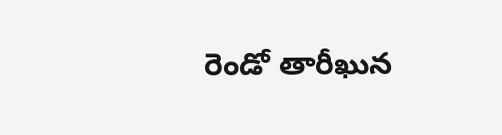రెండో తారీఖున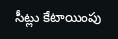సీట్లు కేటాయింపు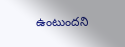ఉంటుందని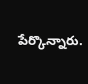పేర్కొన్నారు.